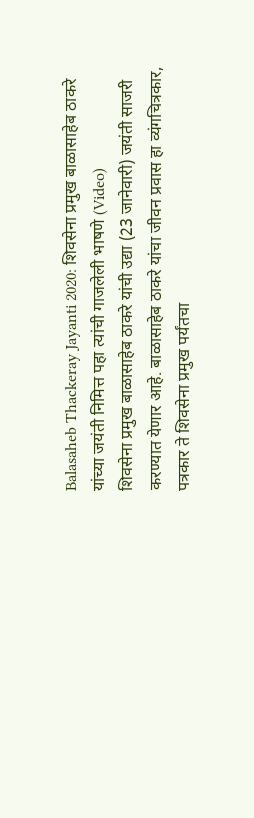Balasaheb Thackeray Jayanti 2020: शिवसेना प्रमुख बाळासाहेब ठाकरे यांच्या जयंती निमित्त पहा त्यांची गाजलेली भाषणे (Video)
शिवसेना प्रमुख बाळासाहेब ठाकरे यांची उद्या (23 जानेवारी) जयंती साजरी करण्यात येणार आहे. बाळासाहेब ठाकरे यांचा जीवन प्रवास हा व्यंगचित्रकार, पत्रकार ते शिवसेना प्रमुख पर्यंतचा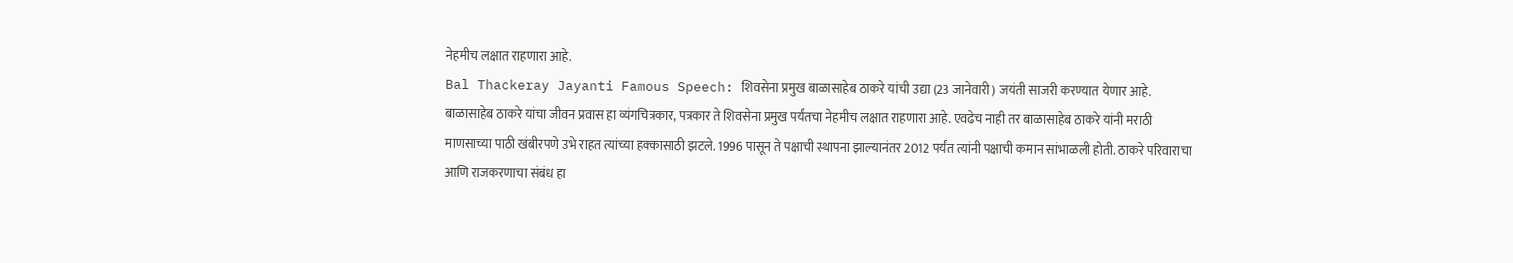नेहमीच लक्षात राहणारा आहे.
Bal Thackeray Jayanti Famous Speech: शिवसेना प्रमुख बाळासाहेब ठाकरे यांची उद्या (23 जानेवारी) जयंती साजरी करण्यात येणार आहे. बाळासाहेब ठाकरे यांचा जीवन प्रवास हा व्यंगचित्रकार, पत्रकार ते शिवसेना प्रमुख पर्यंतचा नेहमीच लक्षात राहणारा आहे. एवढेच नाही तर बाळासाहेब ठाकरे यांनी मराठी माणसाच्या पाठी खंबीरपणे उभे राहत त्यांच्या हक्कासाठी झटले. 1996 पासून ते पक्षाची स्थापना झाल्यानंतर 2012 पर्यंत त्यांनी पक्षाची कमान सांभाळली होती. ठाकरे परिवाराचा आणि राजकरणाचा संबंध हा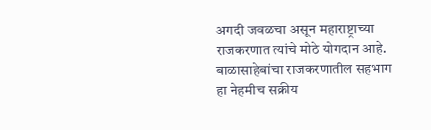अगदी जवळचा असून महाराष्ट्राच्या राजकरणात त्यांचे मोठे योगदान आहे.
बाळासाहेबांचा राजकरणातील सहभाग हा नेहमीच सक्रीय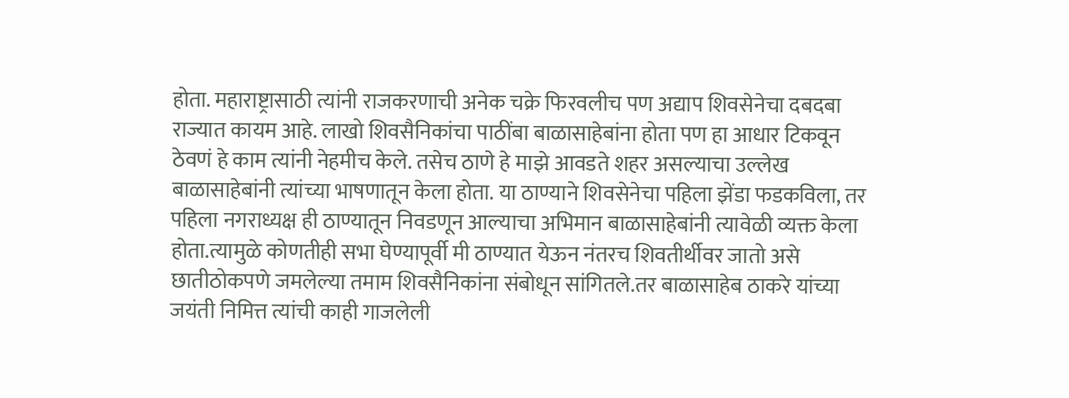होता. महाराष्ट्रासाठी त्यांनी राजकरणाची अनेक चक्रे फिरवलीच पण अद्याप शिवसेनेचा दबदबा राज्यात कायम आहे. लाखो शिवसैनिकांचा पाठींबा बाळासाहेबांना होता पण हा आधार टिकवून ठेवणं हे काम त्यांनी नेहमीच केले. तसेच ठाणे हे माझे आवडते शहर असल्याचा उल्लेख बाळासाहेबांनी त्यांच्या भाषणातून केला होता. या ठाण्याने शिवसेनेचा पहिला झेंडा फडकविला, तर पहिला नगराध्यक्ष ही ठाण्यातून निवडणून आल्याचा अभिमान बाळासाहेबांनी त्यावेळी व्यक्त केला होता.त्यामुळे कोणतीही सभा घेण्यापूर्वी मी ठाण्यात येऊन नंतरच शिवतीर्थीवर जातो असे छातीठोकपणे जमलेल्या तमाम शिवसैनिकांना संबोधून सांगितले.तर बाळासाहेब ठाकरे यांच्या जयंती निमित्त त्यांची काही गाजलेली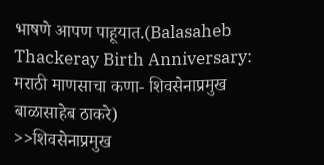भाषणे आपण पाहूयात.(Balasaheb Thackeray Birth Anniversary: मराठी माणसाचा कणा- शिवसेनाप्रमुख बाळासाहेब ठाकरे)
>>शिवसेनाप्रमुख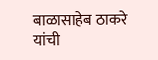बाळासाहेब ठाकरे यांची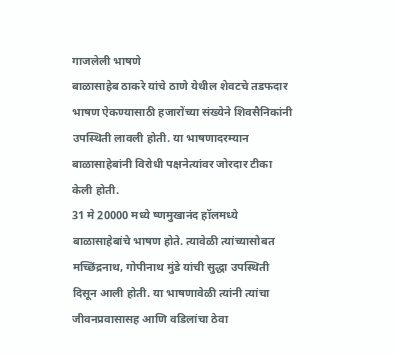गाजलेली भाषणे
बाळासाहेब ठाकरे यांचे ठाणे येथील शेवटचे तडफदार भाषण ऐकण्यासाठी हजारोंच्या संख्येने शिवसैनिकांनी उपस्थिती लावली होती. या भाषणादरम्यान बाळासाहेबांनी विरोधी पक्षनेत्यांवर जोरदार टीका केली होती.
31 मे 20000 मध्ये ष्णमुखानंद हॉलमध्ये बाळासाहेबांचे भाषण होते. त्यावेळी त्यांच्यासोबत मच्छिंद्रनाथ, गोपीनाथ मुंडे यांची सुद्धा उपस्थिती दिसून आली होती. या भाषणावेळी त्यांनी त्यांचा जीवनप्रवासासह आणि वडिलांचा ठेवा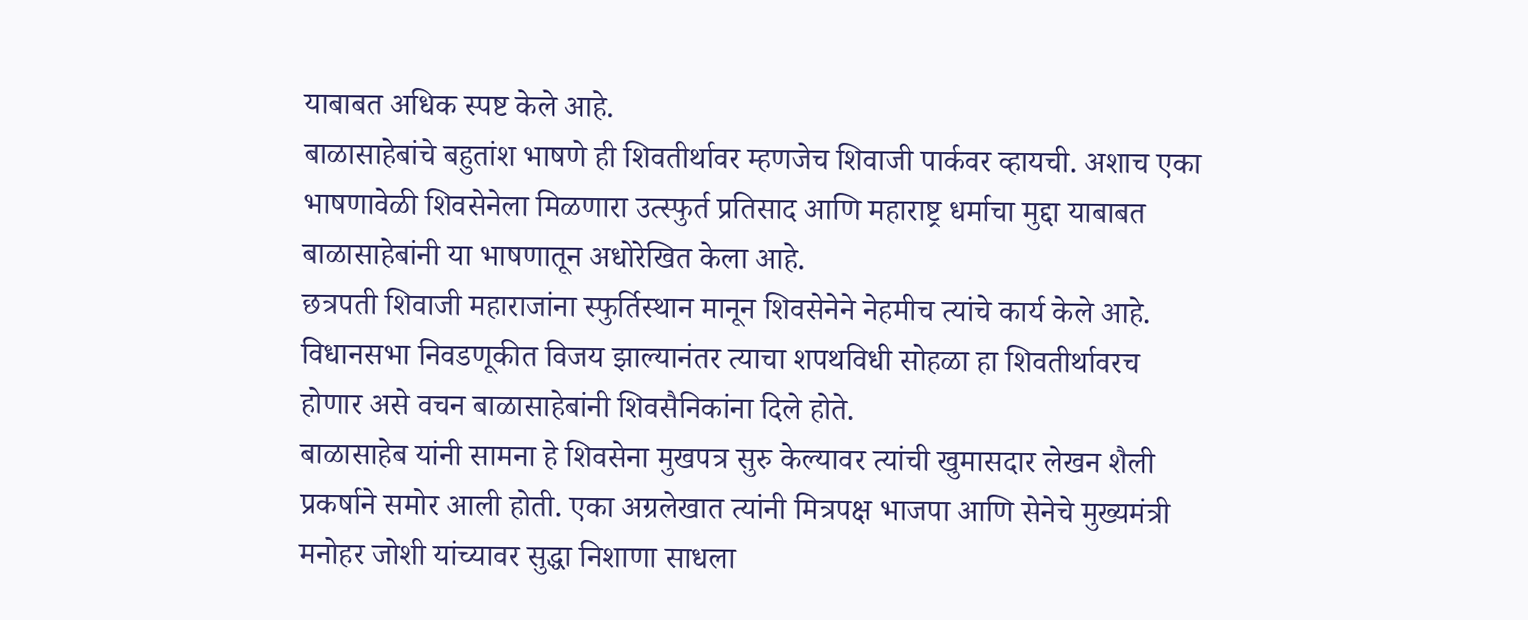याबाबत अधिक स्पष्ट केले आहे.
बाळासाहेबांचे बहुतांश भाषणे ही शिवतीर्थावर म्हणजेच शिवाजी पार्कवर व्हायची. अशाच एका भाषणावेळी शिवसेनेला मिळणारा उत्स्फुर्त प्रतिसाद आणि महाराष्ट्र धर्माचा मुद्दा याबाबत बाळासाहेबांनी या भाषणातून अधोरेखित केला आहे.
छत्रपती शिवाजी महाराजांना स्फुर्तिस्थान मानून शिवसेनेने नेहमीच त्यांचे कार्य केले आहे. विधानसभा निवडणूकीत विजय झाल्यानंतर त्याचा शपथविधी सोहळा हा शिवतीर्थावरच होणार असे वचन बाळासाहेबांनी शिवसैनिकांना दिले होते.
बाळासाहेब यांनी सामना हे शिवसेना मुखपत्र सुरु केल्यावर त्यांची खुमासदार लेखन शैली प्रकर्षाने समोर आली होती. एका अग्रलेखात त्यांनी मित्रपक्ष भाजपा आणि सेनेचे मुख्यमंत्री मनोहर जोशी यांच्यावर सुद्धा निशाणा साधला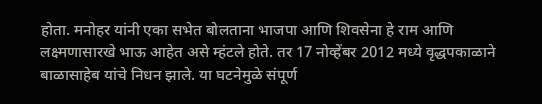होता. मनोहर यांनी एका सभेत बोलताना भाजपा आणि शिवसेना हे राम आणि लक्ष्मणासारखे भाऊ आहेत असे म्हंटले होते. तर 17 नोव्हेंबर 2012 मध्ये वृद्धपकाळाने बाळासाहेब यांचे निधन झाले. या घटनेमुळे संपूर्ण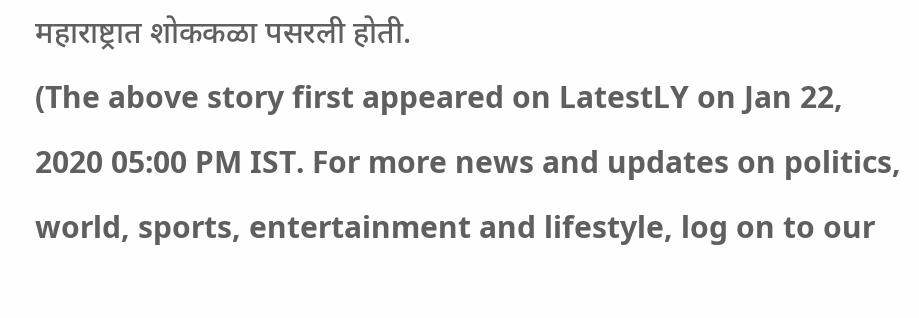महाराष्ट्रात शोककळा पसरली होती.
(The above story first appeared on LatestLY on Jan 22, 2020 05:00 PM IST. For more news and updates on politics, world, sports, entertainment and lifestyle, log on to our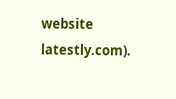website latestly.com).